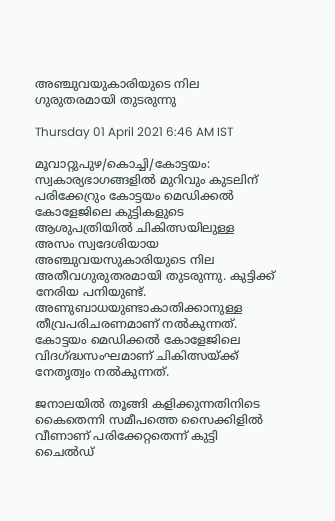അഞ്ചുവയുകാരിയുടെ നില ഗുരുതരമായി തുടരുന്നു

Thursday 01 April 2021 6:46 AM IST

മൂവാറ്റുപുഴ/കൊച്ചി/കോട്ടയം: സ്വകാര്യഭാഗങ്ങളിൽ മുറിവും കുടലിന് പരിക്കേറ്രും കോട്ടയം മെഡിക്കൽ കോളേജിലെ കുട്ടികളുടെ ആശുപത്രിയിൽ ചികിത്സയിലുള്ള അസം സ്വദേശിയായ അഞ്ചുവയസുകാരിയുടെ നില അതീവഗുരുതരമായി തുടരുന്നു. കുട്ടിക്ക് നേരിയ പനിയുണ്ട്. അണുബാധയുണ്ടാകാതിക്കാനുള്ള തീവ്രപരിചരണമാണ് നൽകുന്നത്. കോട്ടയം മെഡിക്കൽ കോളേജിലെ വിദഗ്ദ്ധസംഘമാണ് ചികിത്സയ്ക്ക് നേതൃത്വം നൽകുന്നത്.

ജനാലയിൽ തൂങ്ങി കളിക്കുന്നതിനിടെ കൈതെന്നി സമീപത്തെ സൈക്കിളിൽ വീണാണ് പരിക്കേറ്റതെന്ന് കുട്ടി ചൈൽഡ്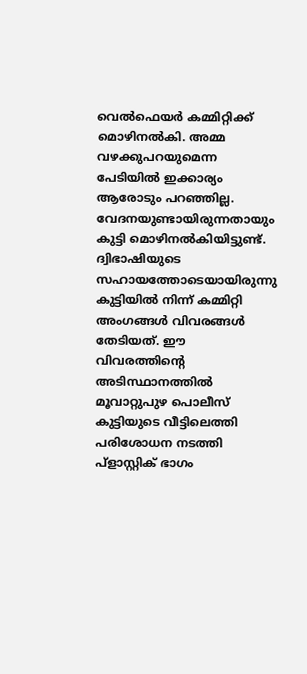വെൽഫെയർ കമ്മിറ്റിക്ക് മൊഴിനൽകി. അമ്മ വഴക്കുപറയുമെന്ന പേടിയിൽ ഇക്കാര്യം ആരോടും പറഞ്ഞില്ല. വേദനയുണ്ടായിരുന്നതായും കുട്ടി മൊഴിനൽകിയിട്ടുണ്ട്. ദ്വിഭാഷിയുടെ സഹായത്തോടെയായിരുന്നു കുട്ടിയിൽ നിന്ന് കമ്മിറ്റി അംഗങ്ങൾ വിവരങ്ങൾ തേടിയത്. ഈ വിവരത്തിന്റെ അടിസ്ഥാനത്തിൽ മൂവാറ്റുപുഴ പൊലീസ് കുട്ടിയുടെ വീട്ടിലെത്തി പരിശോധന നടത്തി പ്ളാസ്റ്റിക് ഭാഗം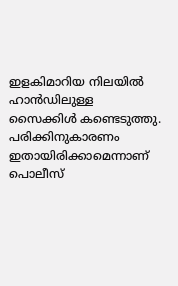ഇളകിമാറിയ നിലയിൽ ഹാൻഡിലുള്ള സൈക്കിൾ കണ്ടെടുത്തു. പരിക്കിനുകാരണം ഇതായിരിക്കാമെന്നാണ് പൊലീസ്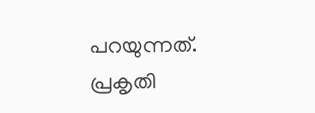പറയുന്നത്. പ്രകൃതി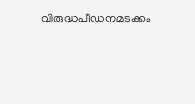വിരുദ്ധപീഡനമടക്കം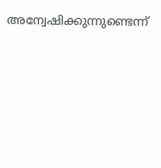അന്വേഷിക്കുന്നുണ്ടെന്ന്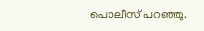പൊലീസ് പറഞ്ഞു.